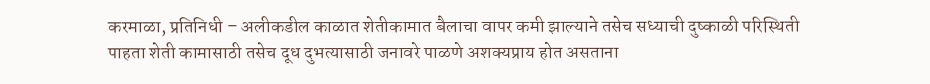करमाळा, प्रतिनिधी – अलीकडील काळात शेतीकामात बैलाचा वापर कमी झाल्याने तसेच सध्याची दुष्काळी परिस्थिती पाहता शेती कामासाठी तसेच दूध दुभत्यासाठी जनावरे पाळणे अशक्यप्राय होत असताना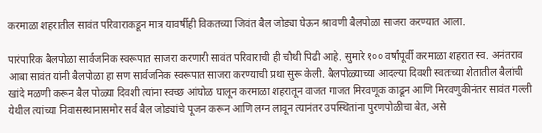करमाळा शहरातील सावंत परिवाराकडून मात्र यावर्षीही विकतच्या जिवंत बैल जोड्या घेऊन श्रावणी बैलपोळा साजरा करण्यात आला.

पारंपारिक बैलपोळा सार्वजनिक स्वरूपात साजरा करणारी सावंत परिवाराची ही चौथी पिढी आहे. सुमारे १०० वर्षांपूर्वी करमाळा शहरात स्व. अनंतराव आबा सावंत यांनी बैलपोळा हा सण सार्वजनिक स्वरूपात साजरा करण्याची प्रथा सुरू केली. बैलपोळ्याच्या आदल्या दिवशी स्वतःच्या शेतातील बैलांची खांदे मळणी करून बैल पोळ्या दिवशी त्यांना स्वच्छ आंघोळ घालून करमाळा शहरातून वाजत गाजत मिरवणूक काढून आणि मिरवणुकीनंतर सावंत गल्ली येथील त्यांच्या निवासस्थानासमोर सर्व बैल जोड्यांचे पूजन करून आणि लग्न लावून त्यानंतर उपस्थितांना पुरणपोळीचा बेत, असे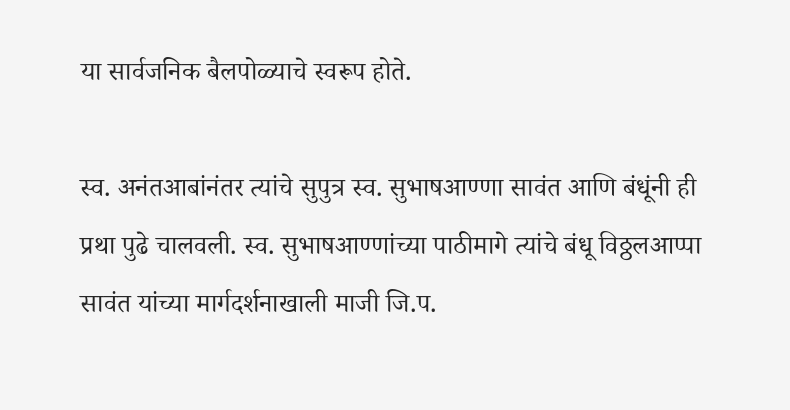या सार्वजनिक बैलपोळ्याचे स्वरूप होते.

स्व. अनंतआबांनंतर त्यांचे सुपुत्र स्व. सुभाषआण्णा सावंत आणि बंधूंनी ही प्रथा पुढे चालवली. स्व. सुभाषआण्णांच्या पाठीमागे त्यांचे बंधू विठ्ठलआप्पा सावंत यांच्या मार्गदर्शनाखाली माजी जि.प.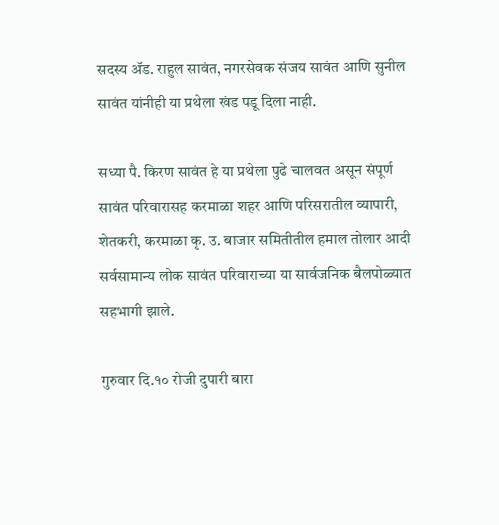सदस्य ॲड. राहुल सावंत, नगरसेवक संजय सावंत आणि सुनील सावंत यांनीही या प्रथेला खंड पडू दिला नाही.

सध्या पै. किरण सावंत हे या प्रथेला पुढे चालवत असून संपूर्ण सावंत परिवारासह करमाळा शहर आणि परिसरातील व्यापारी, शेतकरी, करमाळा कृ. उ. बाजार समितीतील हमाल तोलार आदी सर्वसामान्य लोक सावंत परिवाराच्या या सार्वजनिक बैलपोळ्यात सहभागी झाले.

गुरुवार दि.१० रोजी दुपारी बारा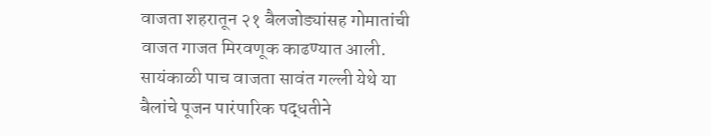वाजता शहरातून २१ बैलजोड्यांसह गोमातांची वाजत गाजत मिरवणूक काढण्यात आली. सायंकाळी पाच वाजता सावंत गल्ली येथे या बैलांचे पूजन पारंपारिक पद्धतीने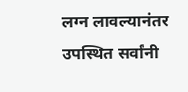लग्न लावल्यानंतर उपस्थित सर्वांनी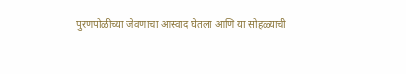पुरणपोळीच्या जेवणाचा आस्वाद घेतला आणि या सोहळ्याची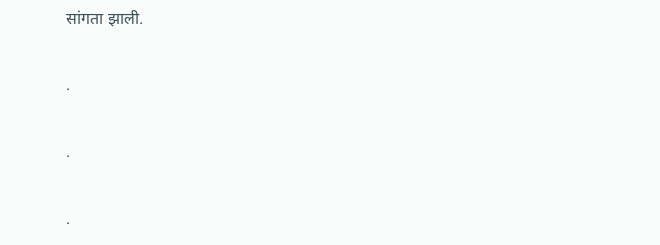सांगता झाली.

.

.

.